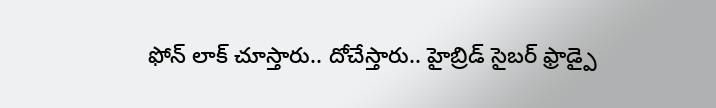ఫోన్ లాక్ చూస్తారు.. దోచేస్తారు.. హైబ్రిడ్ సైబర్ ఫ్రాడ్పై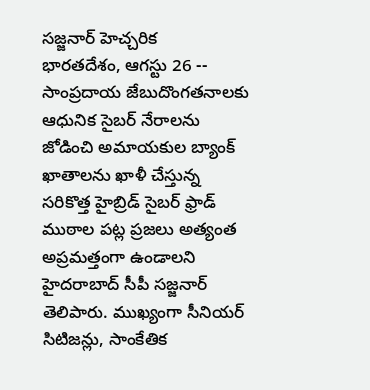సజ్జనార్ హెచ్చరిక
భారతదేశం, ఆగస్టు 26 -- సాంప్రదాయ జేబుదొంగతనాలకు ఆధునిక సైబర్ నేరాలను జోడించి అమాయకుల బ్యాంక్ ఖాతాలను ఖాళీ చేస్తున్న సరికొత్త హైబ్రిడ్ సైబర్ ఫ్రాడ్ ముఠాల పట్ల ప్రజలు అత్యంత అప్రమత్తంగా ఉండాలని హైదరాబాద్ సీపీ సజ్జనార్ తెలిపారు. ముఖ్యంగా సీనియర్ సిటిజన్లు, సాంకేతిక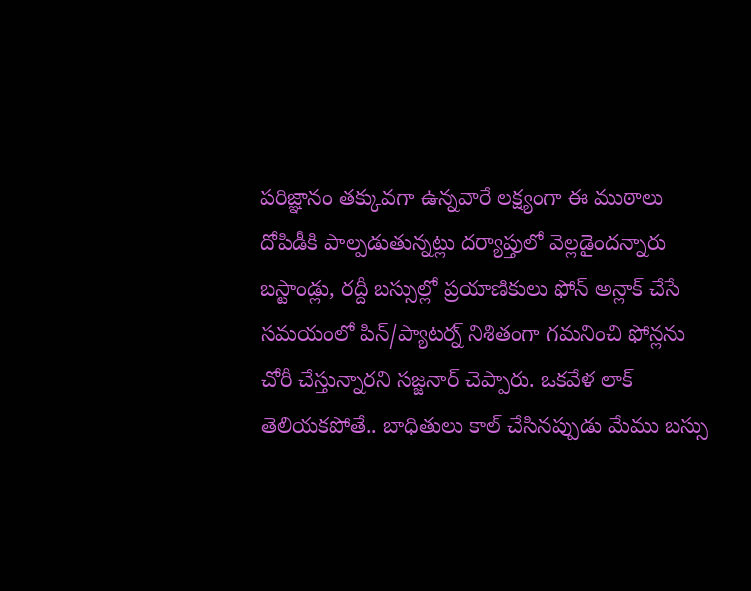పరిజ్ఞానం తక్కువగా ఉన్నవారే లక్ష్యంగా ఈ ముఠాలు దోపిడీకి పాల్పడుతున్నట్లు దర్యాప్తులో వెల్లడైందన్నారు
బస్టాండ్లు, రద్దీ బస్సుల్లో ప్రయాణికులు ఫోన్ అన్లాక్ చేసే సమయంలో పిన్/ప్యాటర్న్ నిశితంగా గమనించి ఫోన్లను చోరీ చేస్తున్నారని సజ్జనార్ చెప్పారు. ఒకవేళ లాక్ తెలియకపోతే.. బాధితులు కాల్ చేసినప్పుడు మేము బస్సు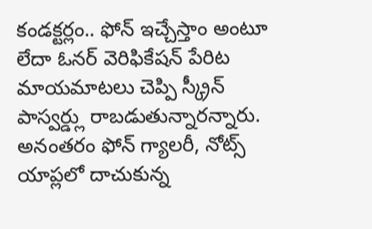కండక్టర్లం.. ఫోన్ ఇచ్చేస్తాం అంటూ లేదా ఓనర్ వెరిఫికేషన్ పేరిట మాయమాటలు చెప్పి స్క్రీన్ పాస్వర్డ్లు రాబడుతున్నారన్నారు.
అనంతరం ఫోన్ గ్యాలరీ, నోట్స్ యాప్లలో దాచుకున్న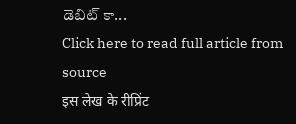డెబిట్ కా...
Click here to read full article from source
इस लेख के रीप्रिंट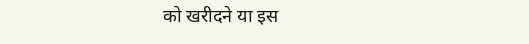को खरीदने या इस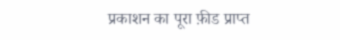प्रकाशन का पूरा फ़ीड प्राप्त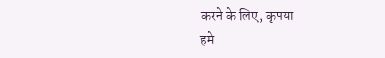करने के लिए, कृपया
हमे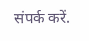संपर्क करें.